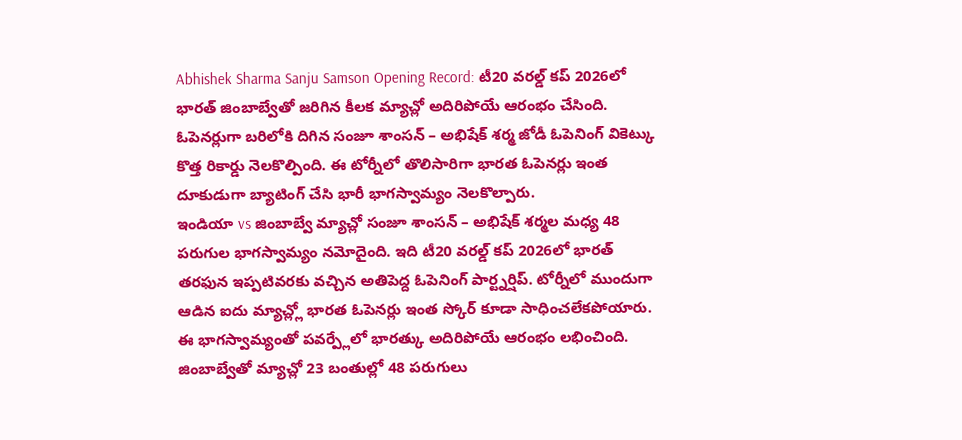Abhishek Sharma Sanju Samson Opening Record: టీ20 వరల్డ్ కప్ 2026లో భారత్ జింబాబ్వేతో జరిగిన కీలక మ్యాచ్లో అదిరిపోయే ఆరంభం చేసింది. ఓపెనర్లుగా బరిలోకి దిగిన సంజూ శాంసన్ – అభిషేక్ శర్మ జోడీ ఓపెనింగ్ వికెట్కు కొత్త రికార్డు నెలకొల్పింది. ఈ టోర్నీలో తొలిసారిగా భారత ఓపెనర్లు ఇంత దూకుడుగా బ్యాటింగ్ చేసి భారీ భాగస్వామ్యం నెలకొల్పారు.
ఇండియా vs జింబాబ్వే మ్యాచ్లో సంజూ శాంసన్ – అభిషేక్ శర్మల మధ్య 48 పరుగుల భాగస్వామ్యం నమోదైంది. ఇది టీ20 వరల్డ్ కప్ 2026లో భారత్ తరఫున ఇప్పటివరకు వచ్చిన అతిపెద్ద ఓపెనింగ్ పార్ట్నర్షిప్. టోర్నీలో ముందుగా ఆడిన ఐదు మ్యాచ్ల్లో భారత ఓపెనర్లు ఇంత స్కోర్ కూడా సాధించలేకపోయారు. ఈ భాగస్వామ్యంతో పవర్ప్లేలో భారత్కు అదిరిపోయే ఆరంభం లభించింది.
జింబాబ్వేతో మ్యాచ్లో 23 బంతుల్లో 48 పరుగులు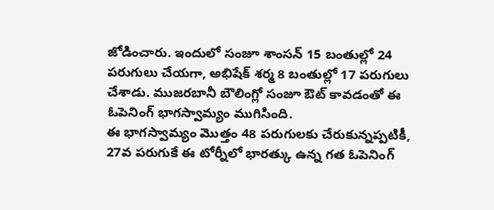జోడించారు. ఇందులో సంజూ శాంసన్ 15 బంతుల్లో 24 పరుగులు చేయగా, అభిషేక్ శర్మ 8 బంతుల్లో 17 పరుగులు చేశాడు. ముజరబానీ బౌలింగ్లో సంజూ ఔట్ కావడంతో ఈ ఓపెనింగ్ భాగస్వామ్యం ముగిసింది.
ఈ భాగస్వామ్యం మొత్తం 48 పరుగులకు చేరుకున్నప్పటికీ, 27వ పరుగుకే ఈ టోర్నీలో భారత్కు ఉన్న గత ఓపెనింగ్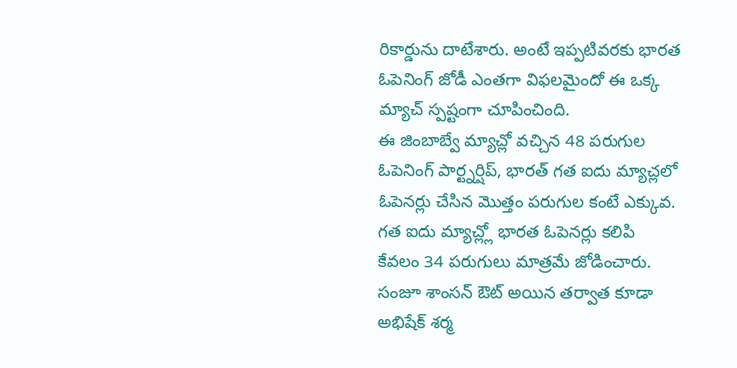రికార్డును దాటేశారు. అంటే ఇప్పటివరకు భారత ఓపెనింగ్ జోడీ ఎంతగా విఫలమైందో ఈ ఒక్క మ్యాచ్ స్పష్టంగా చూపించింది.
ఈ జింబాబ్వే మ్యాచ్లో వచ్చిన 48 పరుగుల ఓపెనింగ్ పార్ట్నర్షిప్, భారత్ గత ఐదు మ్యాచ్లలో ఓపెనర్లు చేసిన మొత్తం పరుగుల కంటే ఎక్కువ. గత ఐదు మ్యాచ్ల్లో భారత ఓపెనర్లు కలిపి కేవలం 34 పరుగులు మాత్రమే జోడించారు.
సంజూ శాంసన్ ఔట్ అయిన తర్వాత కూడా అభిషేక్ శర్మ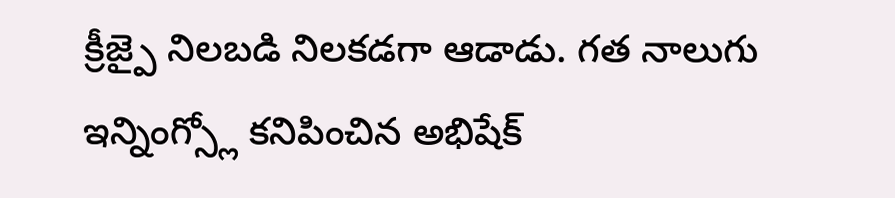క్రీజ్పై నిలబడి నిలకడగా ఆడాడు. గత నాలుగు ఇన్నింగ్స్లో కనిపించిన అభిషేక్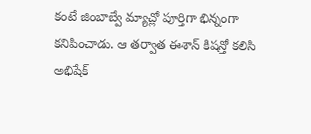కంటే జింబాబ్వే మ్యాచ్లో పూర్తిగా భిన్నంగా కనిపించాడు. ఆ తర్వాత ఈశాన్ కిషన్తో కలిసి అభిషేక్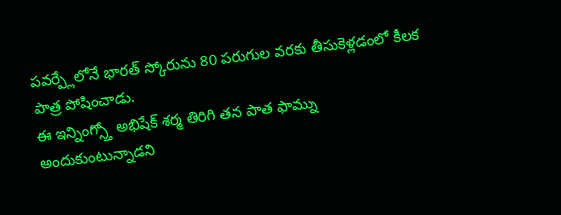పవర్ప్లేలోనే భారత్ స్కోరును 80 పరుగుల వరకు తీసుకెళ్లడంలో కీలక పాత్ర పోషించాడు.
ఈ ఇన్నింగ్స్తో అభిషేక్ శర్మ తిరిగి తన పాత ఫామ్ను అందుకుంటున్నాడని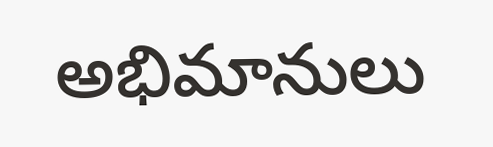అభిమానులు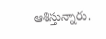ఆశిస్తున్నారు.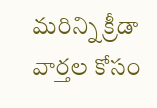మరిన్ని క్రీడా వార్తల కోసం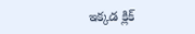ఇక్కడ క్లిక్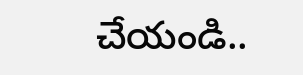చేయండి..